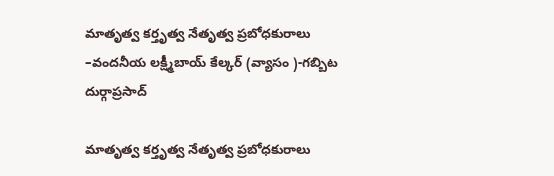మాతృత్వ కర్తృత్వ నేతృత్వ ప్రబోధకురాలు –వందనీయ లక్ష్మీబాయ్ కేల్కర్ (వ్యాసం )-గబ్బిట దుర్గాప్రసాద్

మాతృత్వ కర్తృత్వ నేతృత్వ ప్రబోధకురాలు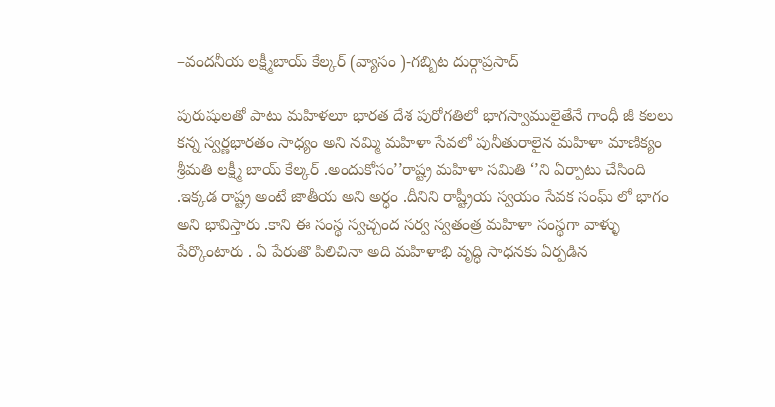–వందనీయ లక్ష్మీబాయ్ కేల్కర్ (వ్యాసం )-గబ్బిట దుర్గాప్రసాద్

పురుషులతో పాటు మహిళలూ భారత దేశ పురోగతిలో భాగస్వాములైతేనే గాంధీ జీ కలలు కన్న స్వర్ణభారతం సాధ్యం అని నమ్మి మహిళా సేవలో పునీతురాలైన మహిళా మాణిక్యం శ్రీమతి లక్ష్మీ బాయ్ కేల్కర్ .అందుకోసం’’రాష్ట్ర మహిళా సమితి ‘’ని ఏర్పాటు చేసింది .ఇక్కడ రాష్ట్ర అంటే జాతీయ అని అర్ధం .దీనిని రాష్ట్రీయ స్వయం సేవక సంఘ్ లో భాగం అని భావిస్తారు .కాని ఈ సంస్థ స్వచ్చంద సర్వ స్వతంత్ర మహిళా సంస్థగా వాళ్ళు పేర్కొంటారు . ఏ పేరుతొ పిలిచినా అది మహిళాభి వృద్ధి సాధనకు ఏర్పడిన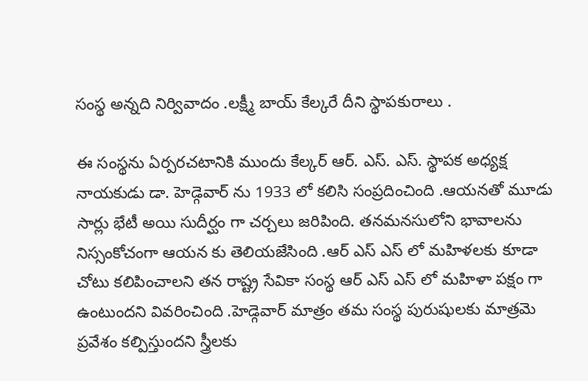సంస్థ అన్నది నిర్వివాదం .లక్ష్మీ బాయ్ కేల్కరే దీని స్థాపకురాలు .

ఈ సంస్థను ఏర్పరచటానికి ముందు కేల్కర్ ఆర్. ఎస్. ఎస్. స్థాపక అధ్యక్ష నాయకుడు డా. హెడ్గెవార్ ను 1933 లో కలిసి సంప్రదించింది .ఆయనతో మూడు సార్లు భేటీ అయి సుదీర్ఘం గా చర్చలు జరిపింది. తనమనసులోని భావాలను నిస్సంకోచంగా ఆయన కు తెలియజేసింది .ఆర్ ఎస్ ఎస్ లో మహిళలకు కూడా చోటు కలిపించాలని తన రాష్ట్ర సేవికా సంస్థ ఆర్ ఎస్ ఎస్ లో మహిళా పక్షం గా ఉంటుందని వివరించింది .హెడ్గెవార్ మాత్రం తమ సంస్థ పురుషులకు మాత్రమె ప్రవేశం కల్పిస్తుందని స్త్రీలకు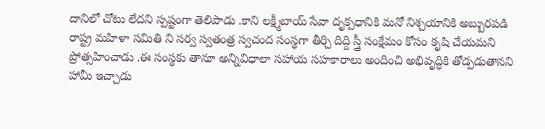దానిలో చోటు లేదని స్పష్టంగా తెలిపాడు .కాని లక్ష్మీబాయ్ సేవా దృక్పధానికి మనో నిశ్చయానికి అబ్బురపడి రాష్ట్ర మహిళా సమితి ని సర్వ స్వతంత్ర స్వచంద సంస్థగా తీర్చి దిద్ది స్త్రీ సంక్షేమం కోసం కృషి చేయమని ప్రోత్సహించాడు .ఈ సంస్థకు తానూ అన్నివిధాలా సహాయ సహకారాలు అందించి అభివృద్ధికి తోడ్పడుతానని హామీ ఇచ్చాడు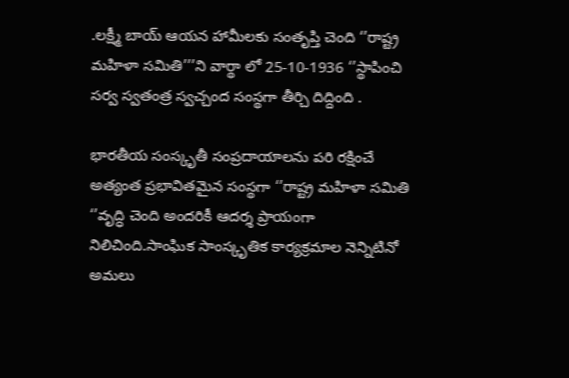.లక్ష్మీ బాయ్ ఆయన హామీలకు సంతృప్తి చెంది ‘’రాష్ట్ర మహిళా సమితి’’’ని వార్థా లో 25-10-1936 ‘’స్థాపించి సర్వ స్వతంత్ర స్వచ్చంద సంస్థగా తీర్చి దిద్దింది .

భారతీయ సంస్కృతీ సంప్రదాయాలను పరి రక్షించే అత్యంత ప్రభావితమైన సంస్థగా ‘’రాష్ట్ర మహిళా సమితి ‘’వృద్ధి చెంది అందరికీ ఆదర్శ ప్రాయంగా నిలిచింది.సాంఘిక సాంస్కృతిక కార్యక్రమాల నెన్నిటినో అమలు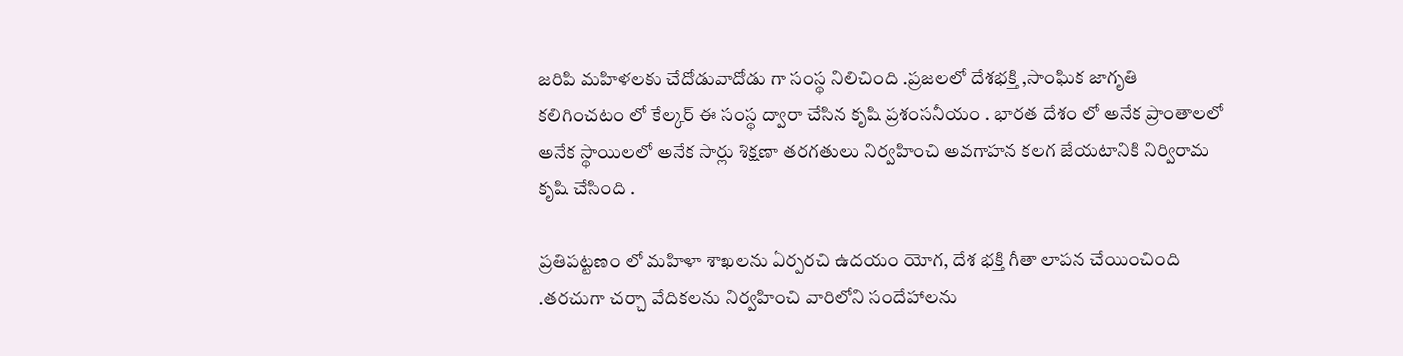జరిపి మహిళలకు చేదోడువాదోడు గా సంస్థ నిలిచింది .ప్రజలలో దేశభక్తి ,సాంఘిక జాగృతి కలిగించటం లో కేల్కర్ ఈ సంస్థ ద్వారా చేసిన కృషి ప్రశంసనీయం . భారత దేశం లో అనేక ప్రాంతాలలో అనేక స్థాయిలలో అనేక సార్లు శిక్షణా తరగతులు నిర్వహించి అవగాహన కలగ జేయటానికి నిర్విరామ కృషి చేసింది .

ప్రతిపట్టణం లో మహిళా శాఖలను ఏర్పరచి ఉదయం యోగ, దేశ భక్తి గీతా లాపన చేయించింది .తరచుగా చర్చా వేదికలను నిర్వహించి వారిలోని సందేహాలను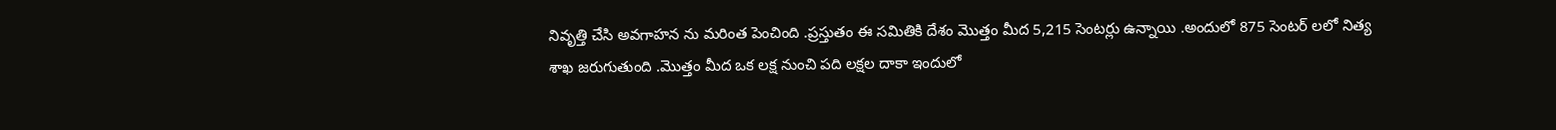నివృత్తి చేసి అవగాహన ను మరింత పెంచింది .ప్రస్తుతం ఈ సమితికి దేశం మొత్తం మీద 5,215 సెంటర్లు ఉన్నాయి .అందులో 875 సెంటర్ లలో నిత్య శాఖ జరుగుతుంది .మొత్తం మీద ఒక లక్ష నుంచి పది లక్షల దాకా ఇందులో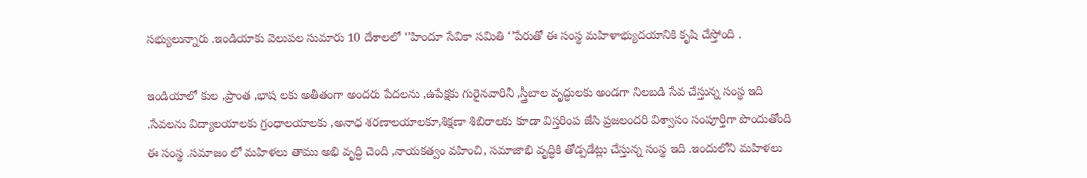సభ్యులున్నారు .ఇండియాకు వెలుపల సుమారు 10 దేశాలలో ‘’హిందూ సేవికా సమితి ‘’పేరుతో ఈ సంస్థ మహిళాభ్యుదయానికి కృషి చేస్తోంది .

ఇండియాలో కుల ,ప్రాంత ,భాష లకు అతీతంగా అందరు పేదలను ,ఉపేక్షకు గురైనవారినీ ,స్త్రీబాల వృద్ధులకు అండగా నిలబడి సేవ చేస్తున్న సంస్థ ఇది .సేవలను విద్యాలయాలకు గ్రంధాలయాలకు ,అనాధ శరణాలయాలకూ,శిక్షణా శిబిరాలకు కూడా విస్తరింప జేసి ప్రజలందరి విశ్వాసం సంపూర్తిగా పొందుతోంది ఈ సంస్థ .సమాజం లో మహిళలు తాము అభి వృద్ధి చెంది ,నాయకత్వం వహించి, సమాజాభి వృద్ధికి తోడ్పడేట్లు చేస్తున్న సంస్థ ఇది .ఇందులోని మహిళలు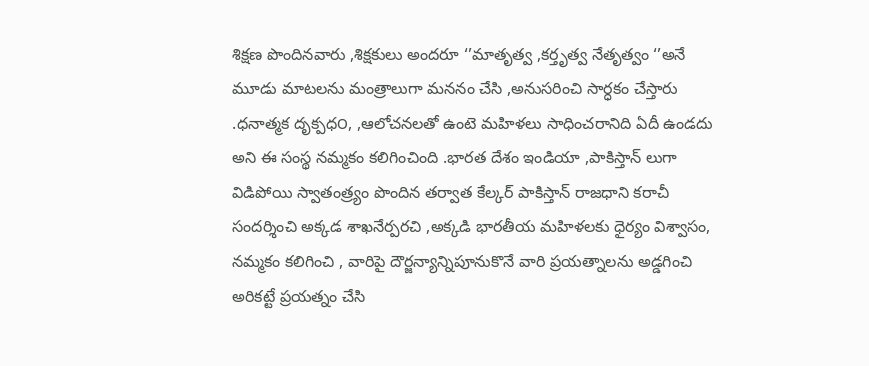శిక్షణ పొందినవారు ,శిక్షకులు అందరూ ‘’మాతృత్వ ,కర్తృత్వ నేతృత్వం ‘’అనే మూడు మాటలను మంత్రాలుగా మననం చేసి ,అనుసరించి సార్ధకం చేస్తారు .ధనాత్మక దృక్పధ౦, ,ఆలోచనలతో ఉంటె మహిళలు సాధించరానిది ఏదీ ఉండదు అని ఈ సంస్థ నమ్మకం కలిగించింది .భారత దేశం ఇండియా ,పాకిస్తాన్ లుగా విడిపోయి స్వాతంత్ర్యం పొందిన తర్వాత కేల్కర్ పాకిస్తాన్ రాజధాని కరాచీ సందర్శించి అక్కడ శాఖనేర్పరచి ,అక్కడి భారతీయ మహిళలకు ధైర్యం విశ్వాసం, నమ్మకం కలిగించి , వారిపై దౌర్జన్యాన్నిపూనుకొనే వారి ప్రయత్నాలను అడ్డగించి అరికట్టే ప్రయత్నం చేసి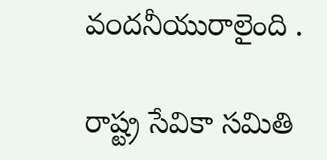వ౦దనీయురాలైంది .

రాష్ట్ర సేవికా సమితి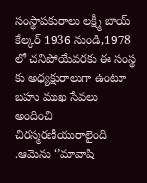సంస్థాపకురాలు లక్ష్మీ బాయ్ కేల్కర్ 1936 నుండి,1978 లో చనిపోయేవరకు ఈ సంస్థ కు అధ్యక్షురాలుగా ఉంటూ బహు ముఖ సేవలు అందించి చిరస్మరణీయురాలైంది .ఆమెను ‘’మావాషి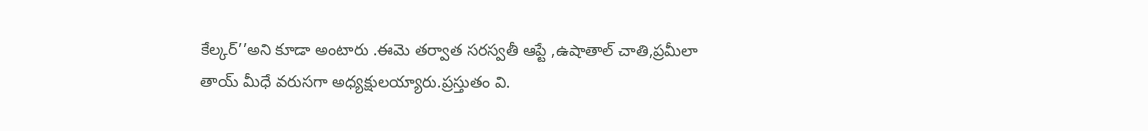కేల్కర్’’అని కూడా అంటారు .ఈమె తర్వాత సరస్వతీ ఆప్టే ,ఉషాతాల్ చాతి,ప్రమీలా తాయ్ మీధే వరుసగా అధ్యక్షులయ్యారు.ప్రస్తుతం వి.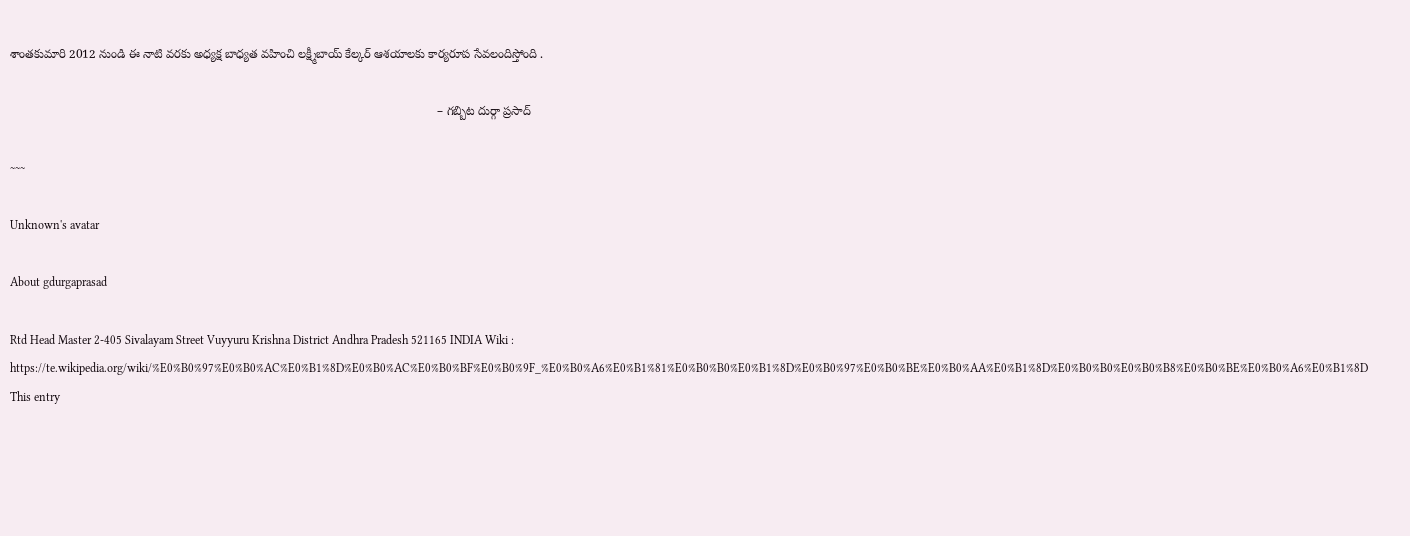శాంతకుమారి 2012 నుండి ఈ నాటి వరకు అధ్యక్ష బాధ్యత వహించి లక్ష్మీబాయ్ కేల్కర్ ఆశయాలకు కార్యరూప సేవలందిస్తోంది .

                                                                                                                              – గబ్బిట దుర్గా ప్రసాద్

~~~

Unknown's avatar

About gdurgaprasad

Rtd Head Master 2-405 Sivalayam Street Vuyyuru Krishna District Andhra Pradesh 521165 INDIA Wiki : https://te.wikipedia.org/wiki/%E0%B0%97%E0%B0%AC%E0%B1%8D%E0%B0%AC%E0%B0%BF%E0%B0%9F_%E0%B0%A6%E0%B1%81%E0%B0%B0%E0%B1%8D%E0%B0%97%E0%B0%BE%E0%B0%AA%E0%B1%8D%E0%B0%B0%E0%B0%B8%E0%B0%BE%E0%B0%A6%E0%B1%8D
This entry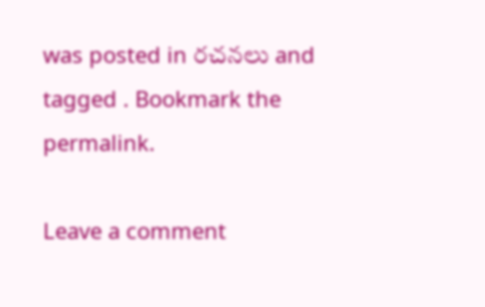was posted in రచనలు and tagged . Bookmark the permalink.

Leave a comment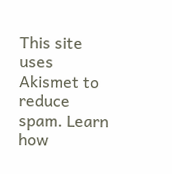This site uses Akismet to reduce spam. Learn how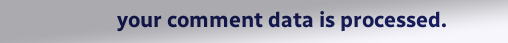your comment data is processed.